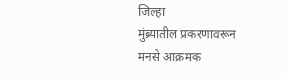जिल्हा
मुंब्र्यातील प्रकरणावरून मनसे आक्रमक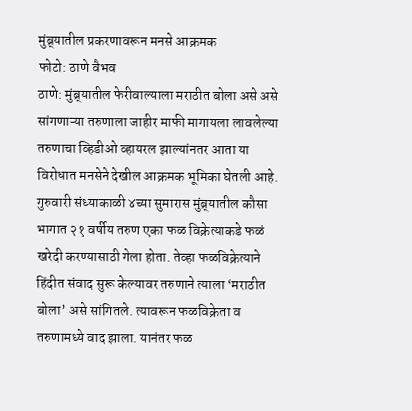मुंब्र्यातील प्रकरणावरून मनसे आक्रमक
फोटो: ठाणे वैभव
ठाणे: मुंब्र्यातील फेरीवाल्याला मराठीत बोला असे असे सांगणाऱ्या तरुणाला जाहीर माफी मागायला लावलेल्या तरुणाचा व्हिडीओ व्हायरल झाल्यांनतर आता या विरोधात मनसेने देखील आक्रमक भूमिका घेतली आहे.
गुरुवारी संध्याकाळी ४च्या सुमारास मुंब्र्यातील कौसा भागात २१ वर्षीय तरुण एका फळ विक्रेत्याकडे फळं खरेदी करण्यासाठी गेला होता. तेव्हा फळविक्रेत्याने हिंदीत संवाद सुरू केल्यावर तरुणाने त्याला ‘मराठीत बोला’ असे सांगितले. त्यावरून फळविक्रेता व तरुणामध्ये वाद झाला. यानंतर फळ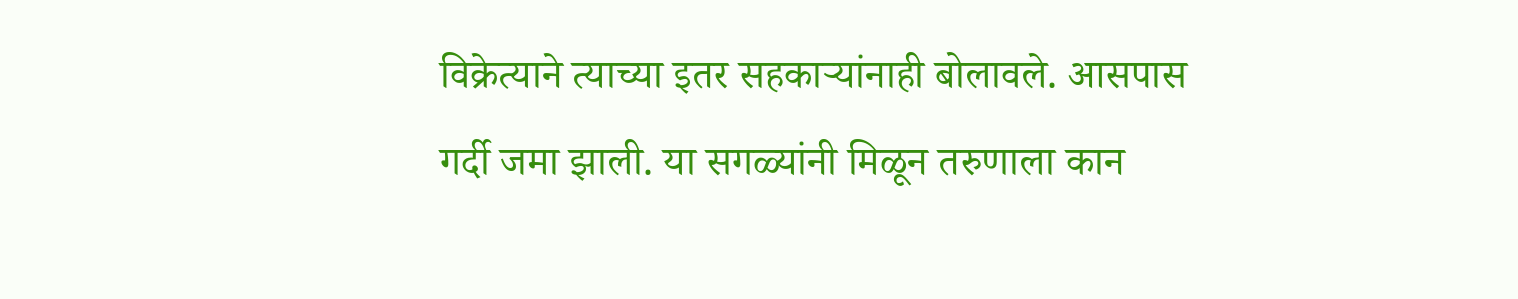विक्रेत्याने त्याच्या इतर सहकाऱ्यांनाही बोलावले. आसपास गर्दी जमा झाली. या सगळ्यांनी मिळून तरुणाला कान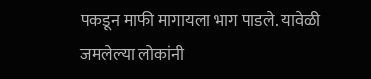पकडून माफी मागायला भाग पाडले. यावेळी जमलेल्या लोकांनी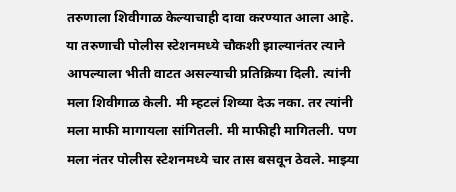तरुणाला शिवीगाळ केल्याचाही दावा करण्यात आला आहे.
या तरुणाची पोलीस स्टेशनमध्ये चौकशी झाल्यानंतर त्याने आपल्याला भीती वाटत असल्याची प्रतिक्रिया दिली. त्यांनी मला शिवीगाळ केली. मी म्हटलं शिव्या देऊ नका. तर त्यांनी मला माफी मागायला सांगितली. मी माफीही मागितली. पण मला नंतर पोलीस स्टेशनमध्ये चार तास बसवून ठेवले. माझ्या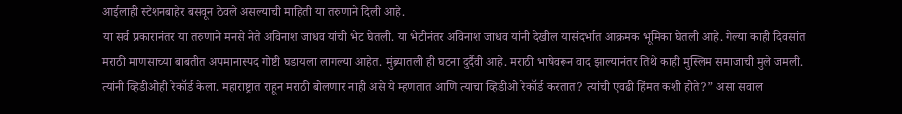आईलाही स्टेशनबाहेर बसवून ठेवले असल्याची माहिती या तरुणाने दिली आहे.
या सर्व प्रकारानंतर या तरुणाने मनसे नेते अविनाश जाधव यांची भेट घेतली. या भेटीनंतर अविनाश जाधव यांनी देखील यासंदर्भात आक्रमक भूमिका घेतली आहे. गेल्या काही दिवसांत मराठी माणसाच्या बाबतीत अपमानास्पद गोष्टी घडायला लागल्या आहेत. मुंब्र्यातली ही घटना दुर्दैवी आहे. मराठी भाषेवरून वाद झाल्यानंतर तिथे काही मुस्लिम समाजाची मुले जमली. त्यांनी व्हिडीओही रेकॉर्ड केला. महाराष्ट्रात राहून मराठी बोलणार नाही असे ये म्हणतात आणि त्याचा व्हिडीओ रेकॉर्ड करतात? त्यांची एवढी हिंमत कशी होते?” असा सवाल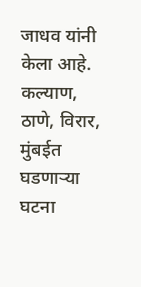जाधव यांनी केला आहे.
कल्याण, ठाणे, विरार, मुंबईत घडणाऱ्या घटना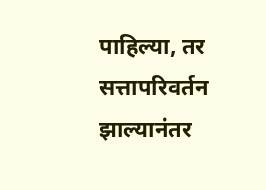पाहिल्या, तर सत्तापरिवर्तन झाल्यानंतर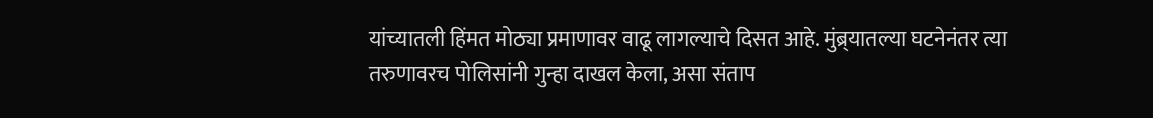यांच्यातली हिंमत मोठ्या प्रमाणावर वाढू लागल्याचे दिसत आहे. मुंब्र्यातल्या घटनेनंतर त्या तरुणावरच पोलिसांनी गुन्हा दाखल केला, असा संताप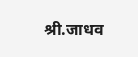श्री.जाधव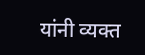यांनी व्यक्त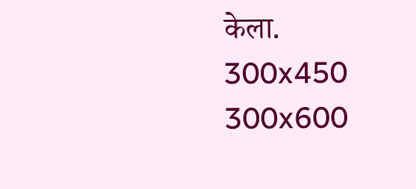केला.
300x450
300x600